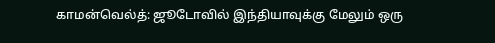காமன்வெல்த்: ஜூடோவில் இந்தியாவுக்கு மேலும் ஒரு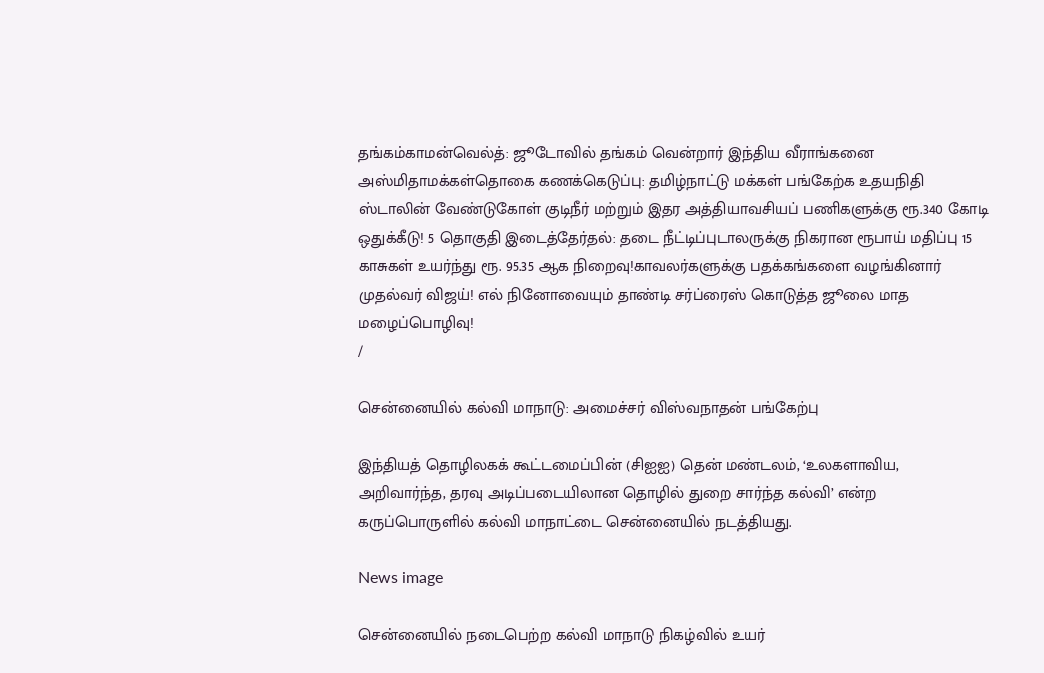தங்கம்காமன்வெல்த்: ஜூடோவில் தங்கம் வென்றார் இந்திய வீராங்கனை அஸ்மிதாமக்கள்தொகை கணக்கெடுப்பு: தமிழ்நாட்டு மக்கள் பங்கேற்க உதயநிதி ஸ்டாலின் வேண்டுகோள் குடிநீர் மற்றும் இதர அத்தியாவசியப் பணிகளுக்கு ரூ.340 கோடி ஒதுக்கீடு! 5 தொகுதி இடைத்தேர்தல்: தடை நீட்டிப்புடாலருக்கு நிகரான ரூபாய் மதிப்பு 15 காசுகள் உயர்ந்து ரூ. 95.35 ஆக நிறைவு!காவலர்களுக்கு பதக்கங்களை வழங்கினார் முதல்வர் விஜய்! எல் நினோவையும் தாண்டி சர்ப்ரைஸ் கொடுத்த ஜூலை மாத மழைப்பொழிவு!
/

சென்னையில் கல்வி மாநாடு: அமைச்சர் விஸ்வநாதன் பங்கேற்பு

இந்தியத் தொழிலகக் கூட்டமைப்பின் (சிஐஐ) தென் மண்டலம், ‘உலகளாவிய, அறிவார்ந்த, தரவு அடிப்படையிலான தொழில் துறை சார்ந்த கல்வி’ என்ற கருப்பொருளில் கல்வி மாநாட்டை சென்னையில் நடத்தியது.

News image

சென்னையில் நடைபெற்ற கல்வி மாநாடு நிகழ்வில் உயர்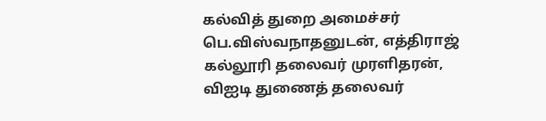கல்வித் துறை அமைச்சர் பெ.விஸ்வநாதனுடன், எத்திராஜ் கல்லூரி தலைவர் முரளிதரன், விஐடி துணைத் தலைவர்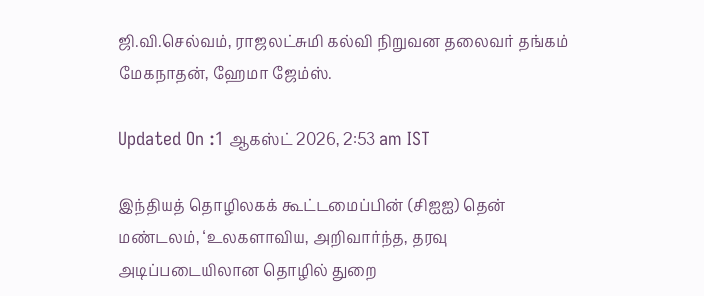ஜி.வி.செல்வம், ராஜலட்சுமி கல்வி நிறுவன தலைவர் தங்கம் மேகநாதன், ஹேமா ஜேம்ஸ்.

Updated On :1 ஆகஸ்ட் 2026, 2:53 am IST

இந்தியத் தொழிலகக் கூட்டமைப்பின் (சிஐஐ) தென் மண்டலம், ‘உலகளாவிய, அறிவார்ந்த, தரவு அடிப்படையிலான தொழில் துறை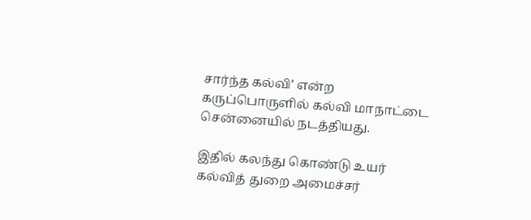சார்ந்த கல்வி’ என்ற கருப்பொருளில் கல்வி மாநாட்டை சென்னையில் நடத்தியது.

இதில் கலந்து கொண்டு உயர் கல்வித் துறை அமைச்சர்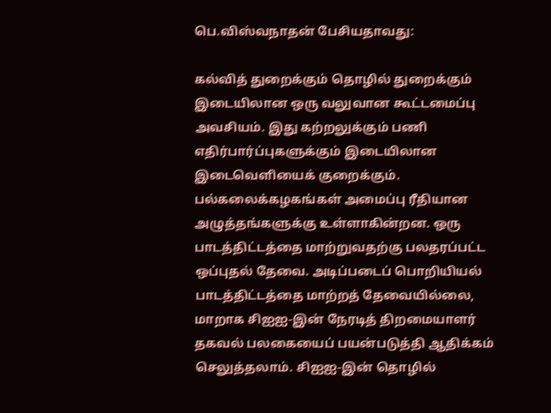பெ.விஸ்வநாதன் பேசியதாவது:

கல்வித் துறைக்கும் தொழில் துறைக்கும் இடையிலான ஒரு வலுவான கூட்டமைப்பு அவசியம். இது கற்றலுக்கும் பணி எதிர்பார்ப்புகளுக்கும் இடையிலான இடைவெளியைக் குறைக்கும். பல்கலைக்கழகங்கள் அமைப்பு ரீதியான அழுத்தங்களுக்கு உள்ளாகின்றன. ஒரு பாடத்திட்டத்தை மாற்றுவதற்கு பலதரப்பட்ட ஒப்புதல் தேவை. அடிப்படைப் பொறியியல் பாடத்திட்டத்தை மாற்றத் தேவையில்லை, மாறாக சிஐஐ-இன் நேரடித் திறமையாளர் தகவல் பலகையைப் பயன்படுத்தி ஆதிக்கம் செலுத்தலாம். சிஐஐ-இன் தொழில்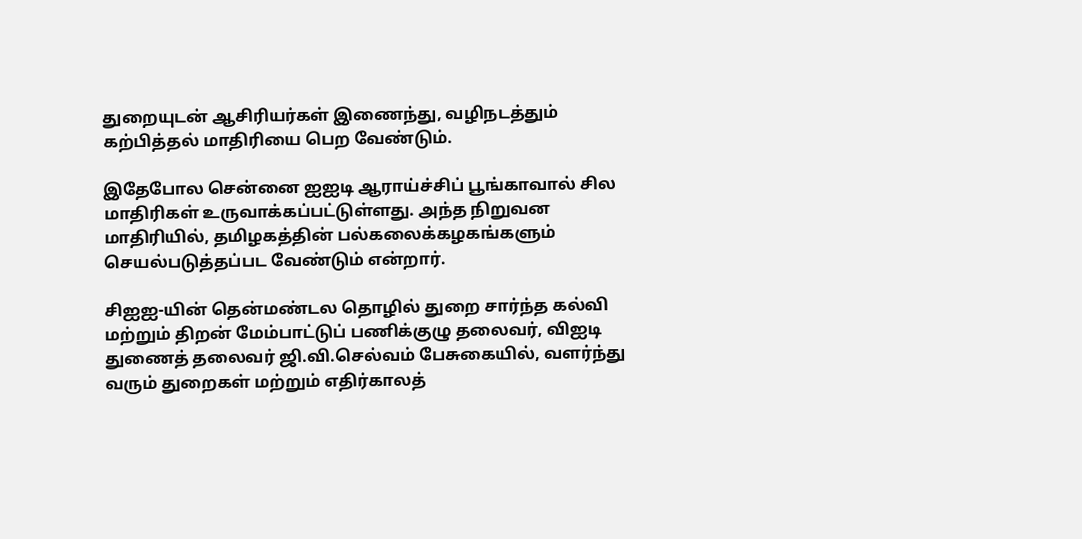துறையுடன் ஆசிரியர்கள் இணைந்து, வழிநடத்தும் கற்பித்தல் மாதிரியை பெற வேண்டும்.

இதேபோல சென்னை ஐஐடி ஆராய்ச்சிப் பூங்காவால் சில மாதிரிகள் உருவாக்கப்பட்டுள்ளது. அந்த நிறுவன மாதிரியில், தமிழகத்தின் பல்கலைக்கழகங்களும் செயல்படுத்தப்பட வேண்டும் என்றார்.

சிஐஐ-யின் தென்மண்டல தொழில் துறை சார்ந்த கல்வி மற்றும் திறன் மேம்பாட்டுப் பணிக்குழு தலைவர், விஐடி துணைத் தலைவர் ஜி.வி.செல்வம் பேசுகையில், வளர்ந்து வரும் துறைகள் மற்றும் எதிர்காலத்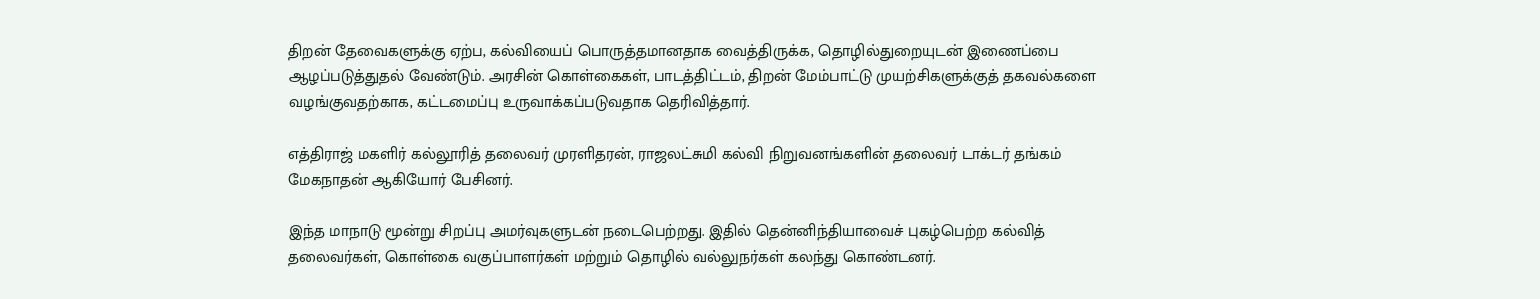திறன் தேவைகளுக்கு ஏற்ப, கல்வியைப் பொருத்தமானதாக வைத்திருக்க, தொழில்துறையுடன் இணைப்பை ஆழப்படுத்துதல் வேண்டும். அரசின் கொள்கைகள், பாடத்திட்டம், திறன் மேம்பாட்டு முயற்சிகளுக்குத் தகவல்களை வழங்குவதற்காக, கட்டமைப்பு உருவாக்கப்படுவதாக தெரிவித்தார்.

எத்திராஜ் மகளிர் கல்லூரித் தலைவர் முரளிதரன், ராஜலட்சுமி கல்வி நிறுவனங்களின் தலைவர் டாக்டர் தங்கம் மேகநாதன் ஆகியோர் பேசினர்.

இந்த மாநாடு மூன்று சிறப்பு அமர்வுகளுடன் நடைபெற்றது. இதில் தென்னிந்தியாவைச் புகழ்பெற்ற கல்வித் தலைவர்கள், கொள்கை வகுப்பாளர்கள் மற்றும் தொழில் வல்லுநர்கள் கலந்து கொண்டனர்.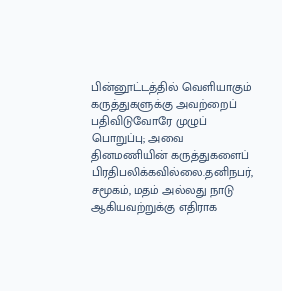பின்னூட்டத்தில் வெளியாகும் கருத்துகளுக்கு அவற்றைப் பதிவிடுவோரே முழுப் பொறுப்பு; அவை தினமணியின் கருத்துகளைப் பிரதிபலிக்கவில்லை.தனிநபர், சமூகம், மதம் அல்லது நாடு ஆகியவற்றுக்கு எதிராக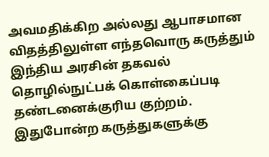அவமதிக்கிற அல்லது ஆபாசமான விதத்திலுள்ள எந்தவொரு கருத்தும் இந்திய அரசின் தகவல் தொழில்நுட்பக் கொள்கைப்படி தண்டனைக்குரிய குற்றம். இதுபோன்ற கருத்துகளுக்கு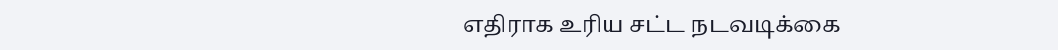எதிராக உரிய சட்ட நடவடிக்கை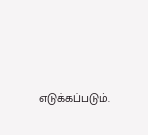எடுக்கப்படும்.